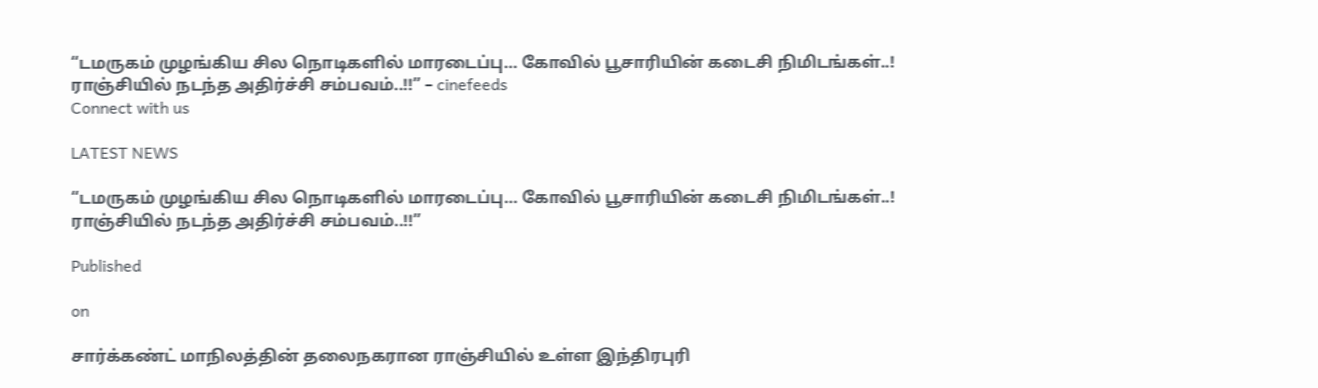“டமருகம் முழங்கிய சில நொடிகளில் மாரடைப்பு… கோவில் பூசாரியின் கடைசி நிமிடங்கள்..! ராஞ்சியில் நடந்த அதிர்ச்சி சம்பவம்..!!” – cinefeeds
Connect with us

LATEST NEWS

“டமருகம் முழங்கிய சில நொடிகளில் மாரடைப்பு… கோவில் பூசாரியின் கடைசி நிமிடங்கள்..! ராஞ்சியில் நடந்த அதிர்ச்சி சம்பவம்..!!”

Published

on

சார்க்கண்ட் மாநிலத்தின் தலைநகரான ராஞ்சியில் உள்ள இந்திரபுரி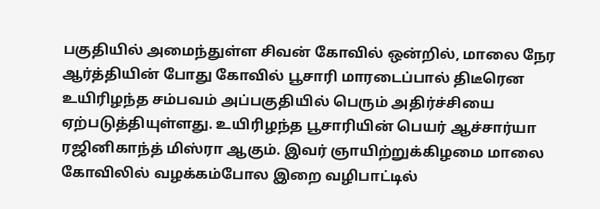பகுதியில் அமைந்துள்ள சிவன் கோவில் ஒன்றில், மாலை நேர ஆர்த்தியின் போது கோவில் பூசாரி மாரடைப்பால் திடீரென உயிரிழந்த சம்பவம் அப்பகுதியில் பெரும் அதிர்ச்சியை ஏற்படுத்தியுள்ளது. உயிரிழந்த பூசாரியின் பெயர் ஆச்சார்யா ரஜினிகாந்த் மிஸ்ரா ஆகும். இவர் ஞாயிற்றுக்கிழமை மாலை கோவிலில் வழக்கம்போல இறை வழிபாட்டில்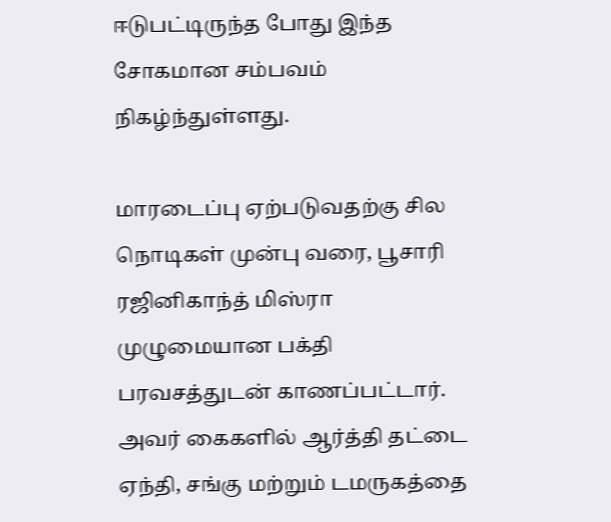ஈடுபட்டிருந்த போது இந்த சோகமான சம்பவம் நிகழ்ந்துள்ளது.

மாரடைப்பு ஏற்படுவதற்கு சில நொடிகள் முன்பு வரை, பூசாரி ரஜினிகாந்த் மிஸ்ரா முழுமையான பக்தி பரவசத்துடன் காணப்பட்டார். அவர் கைகளில் ஆர்த்தி தட்டை ஏந்தி, சங்கு மற்றும் டமருகத்தை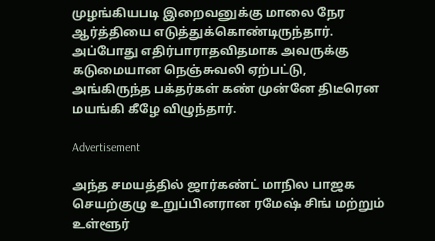முழங்கியபடி இறைவனுக்கு மாலை நேர ஆர்த்தியை எடுத்துக்கொண்டிருந்தார். அப்போது எதிர்பாராதவிதமாக அவருக்கு கடுமையான நெஞ்சுவலி ஏற்பட்டு, அங்கிருந்த பக்தர்கள் கண் முன்னே திடீரென மயங்கி கீழே விழுந்தார்.

Advertisement

அந்த சமயத்தில் ஜார்கண்ட் மாநில பாஜக செயற்குழு உறுப்பினரான ரமேஷ் சிங் மற்றும் உள்ளூர்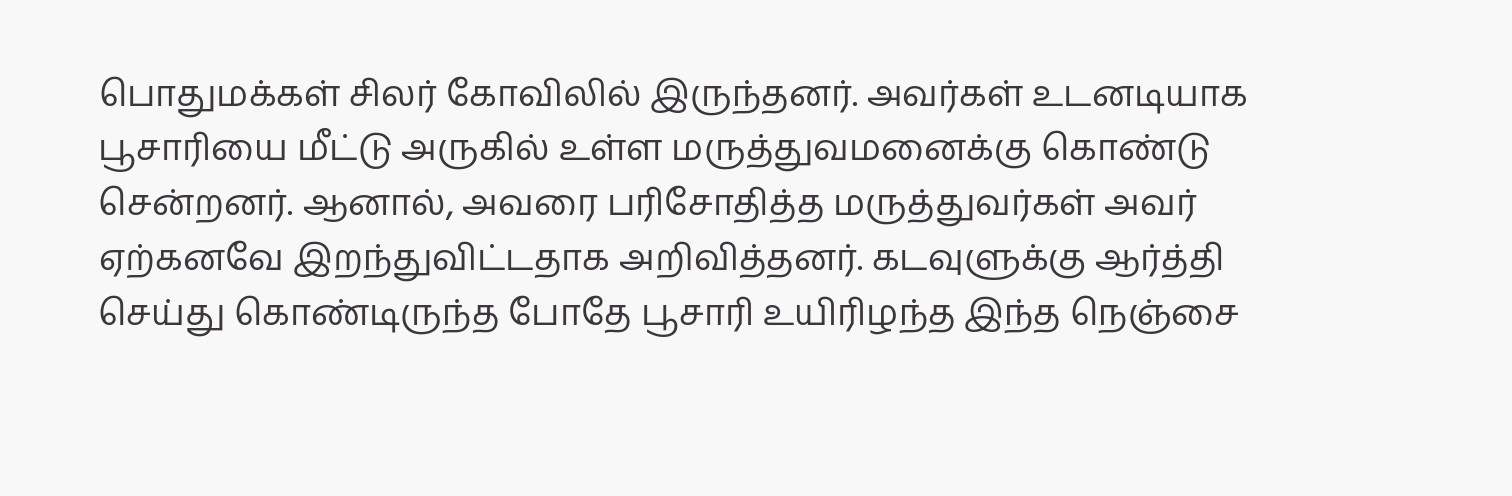பொதுமக்கள் சிலர் கோவிலில் இருந்தனர். அவர்கள் உடனடியாக பூசாரியை மீட்டு அருகில் உள்ள மருத்துவமனைக்கு கொண்டு சென்றனர். ஆனால், அவரை பரிசோதித்த மருத்துவர்கள் அவர் ஏற்கனவே இறந்துவிட்டதாக அறிவித்தனர். கடவுளுக்கு ஆர்த்தி செய்து கொண்டிருந்த போதே பூசாரி உயிரிழந்த இந்த நெஞ்சை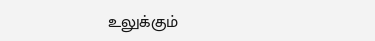உலுக்கும்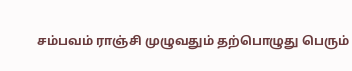சம்பவம் ராஞ்சி முழுவதும் தற்பொழுது பெரும்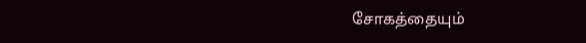சோகத்தையும்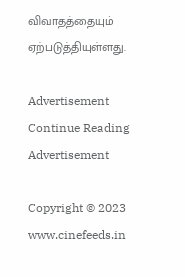விவாதத்தையும் ஏற்படுத்தியுள்ளது.

Advertisement
Continue Reading
Advertisement

Copyright © 2023 www.cinefeeds.in